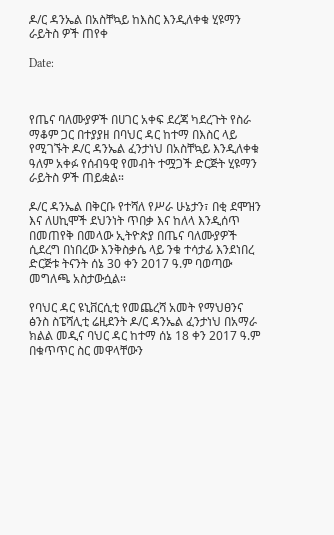ዶ/ር ዳንኤል በአስቸኳይ ከእስር እንዲለቀቁ ሂዩማን ራይትስ ዎች ጠየቀ

Date:



የጤና ባለሙያዎች በሀገር አቀፍ ደረጃ ካደረጉት የስራ ማቆም ጋር በተያያዘ በባህር ዳር ከተማ በእስር ላይ የሚገኙት ዶ/ር ዳንኤል ፈንታነህ በአስቸኳይ እንዲለቀቁ ዓለም አቀፉ የሰብዓዊ የመብት ተሟጋች ድርጅት ሂዩማን ራይትስ ዎች ጠይቋል።

ዶ/ር ዳንኤል በቅርቡ የተሻለ የሥራ ሁኔታን፣ በቂ ደሞዝን እና ለሀኪሞች ደህንነት ጥበቃ እና ከለላ እንዲሰጥ በመጠየቅ በመላው ኢትዮጵያ በጤና ባለሙያዎች ሲደረግ በነበረው እንቅስቃሴ ላይ ንቁ ተሳታፊ እንደነበረ ድርጅቱ ትናንት ሰኔ 30 ቀን 2017 ዓ.ም ባወጣው መግለጫ አስታውሷል።

የባህር ዳር ዩኒቨርሲቲ የመጨረሻ አመት የማህፀንና ፅንስ ስፔሻሊቲ ሬዚደንት ዶ/ር ዳንኤል ፈንታነህ በአማራ ክልል መዲና ባህር ዳር ከተማ ሰኔ 18 ቀን 2017 ዓ.ም በቁጥጥር ስር መዋላቸውን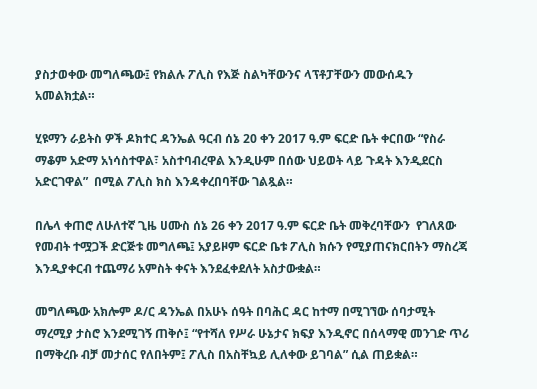ያስታወቀው መግለጫው፤ የክልሉ ፖሊስ የእጅ ስልካቸውንና ላፕቶፓቸውን መውሰዱን አመልክቷል።

ሂዩማን ራይትስ ዎች ዶክተር ዳንኤል ዓርብ ሰኔ 20 ቀን 2017 ዓ.ም ፍርድ ቤት ቀርበው “የስራ ማቆም አድማ አነሳስተዋል፣ አስተባብረዋል እንዲሁም በሰው ህይወት ላይ ጉዳት እንዲደርስ አድርገዋል”  በሚል ፖሊስ ክስ እንዳቀረበባቸው ገልጿል።

በሌላ ቀጠሮ ለሁለተኛ ጊዜ ሀሙስ ሰኔ 26 ቀን 2017 ዓ.ም ፍርድ ቤት መቅረባቸውን  የገለጸው የመብት ተሟጋች ድርጅቱ መግለጫ፤ አያይዞም ፍርድ ቤቱ ፖሊስ ክሱን የሚያጠናክርበትን ማስረጃ እንዲያቀርብ ተጨማሪ አምስት ቀናት እንደፈቀደለት አስታውቋል።

መግለጫው አክሎም ዶ/ር ዳንኤል በአሁኑ ሰዓት በባሕር ዳር ከተማ በሚገኘው ሰባታሚት ማረሚያ ታስሮ እንደሚገኝ ጠቅሶ፤ “የተሻለ የሥራ ሁኔታና ክፍያ እንዲኖር በሰላማዊ መንገድ ጥሪ በማቅረቡ ብቻ መታሰር የለበትም፤ ፖሊስ በአስቸኳይ ሊለቀው ይገባል” ሲል ጠይቋል።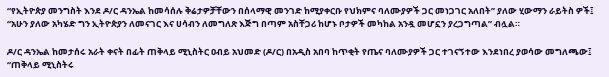“የኢትዮጵያ መንግስት እንደ ዶ/ር ዳንኤል ከመሳሰሉ ቅሬታዎቻቸውን በሰላማዊ መንገድ ከሚያቀርቡ የህክምና ባለሙያዎች ጋር መነጋገር አለበት” ያለው ሂውማን ራይትስ ዎች፤ “አሁን ያለው አካሄድ ግን ኢትዮጵያን ለመናገር እና ሀሳብን ለመግለጽ እጅግ በጣም አስቸጋሪ ከሆኑ ቦታዎች መካከል አንዷ መሆኗን ያረጋግጣል” ብሏል።

ዶ/ር ዳንኤል ከመታሰሩ አራት ቀናት በፊት ጠቅላይ ሚኒስትር ዐብይ አህመድ (ዶ/ር) በአዲስ አበባ ከጥቂት የጤና ባለሙያዎች ጋር ተገናኝተው እንደነበረ ያወሳው መግለጫው፤ “ጠቅላይ ሚኒስትሩ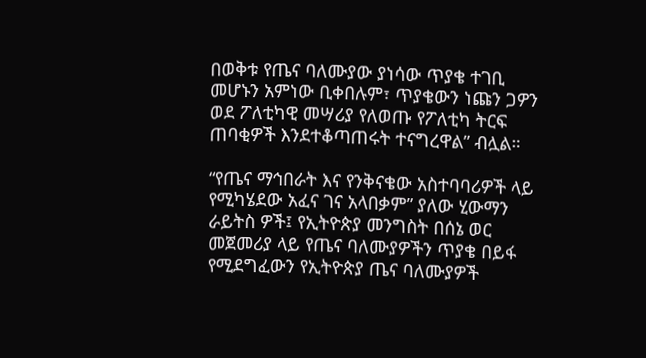በወቅቱ የጤና ባለሙያው ያነሳው ጥያቄ ተገቢ መሆኑን አምነው ቢቀበሉም፣ ጥያቄውን ነጩን ጋዎን ወደ ፖለቲካዊ መሣሪያ የለወጡ የፖለቲካ ትርፍ  ጠባቂዎች እንደተቆጣጠሩት ተናግረዋል” ብሏል።

“የጤና ማኅበራት እና የንቅናቄው አስተባባሪዎች ላይ የሚካሄደው አፈና ገና አላበቃም” ያለው ሂውማን ራይትስ ዎች፤ የኢትዮጵያ መንግስት በሰኔ ወር መጀመሪያ ላይ የጤና ባለሙያዎችን ጥያቄ በይፋ የሚደግፈውን የኢትዮጵያ ጤና ባለሙያዎች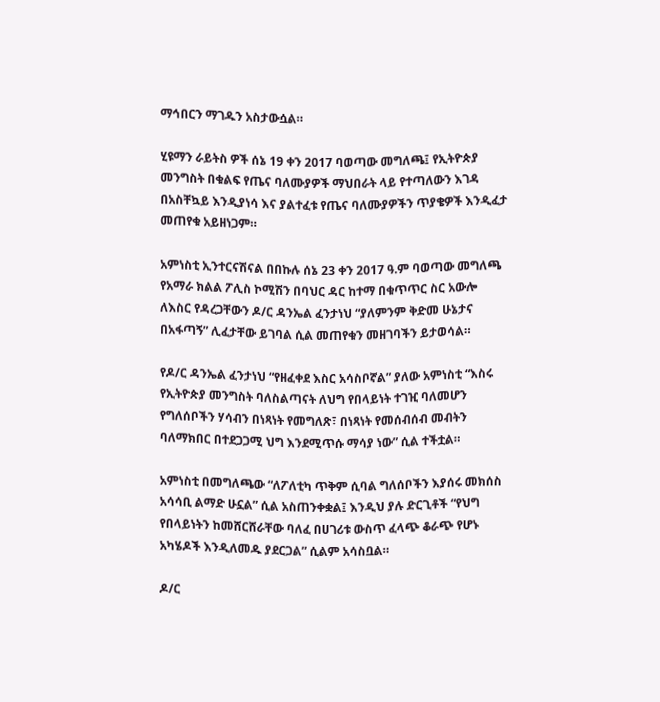ማኅበርን ማገዱን አስታውሷል።

ሂዩማን ራይትስ ዎች ሰኔ 19 ቀን 2017 ባወጣው መግለጫ፤ የኢትዮጵያ መንግስት በቁልፍ የጤና ባለሙያዎች ማህበራት ላይ የተጣለውን እገዳ በአስቸኳይ እንዲያነሳ እና ያልተፈቱ የጤና ባለሙያዎችን ጥያቄዎች እንዲፈታ መጠየቁ አይዘነጋም።

አምነስቲ ኢንተርናሽናል በበኩሉ ሰኔ 23 ቀን 2017 ዓ.ም ባወጣው መግለጫ የአማራ ክልል ፖሊስ ኮሚሽን በባህር ዳር ከተማ በቁጥጥር ስር አውሎ ለእስር የዳረጋቸውን ዶ/ር ዳንኤል ፈንታነህ “ያለምንም ቅድመ ሁኔታና በአፋጣኝ” ሊፈታቸው ይገባል ሲል መጠየቁን መዘገባችን ይታወሳል።

የዶ/ር ዳንኤል ፈንታነህ “የዘፈቀደ እስር አሳስቦኛል” ያለው አምነስቲ “እስሩ የኢትዮጵያ መንግስት ባለስልጣናት ለህግ የበላይነት ተገዢ ባለመሆን የግለሰቦችን ሃሳብን በነጻነት የመግለጽ፣ በነጻነት የመሰብሰብ መብትን ባለማክበር በተደጋጋሚ ህግ እንደሚጥሱ ማሳያ ነው” ሲል ተችቷል።

አምነስቲ በመግለጫው “ለፖለቲካ ጥቅም ሲባል ግለሰቦችን እያሰሩ መክሰስ አሳሳቢ ልማድ ሁኗል” ሲል አስጠንቀቋል፤ እንዲህ ያሉ ድርጊቶች “የህግ የበላይነትን ከመሸርሸራቸው ባለፈ በሀገሪቱ ውስጥ ፈላጭ ቆራጭ የሆኑ አካሄዶች እንዲለመዱ ያደርጋል” ሲልም አሳስቧል።

ዶ/ር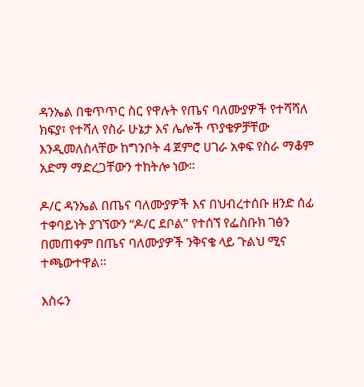ዳንኤል በቁጥጥር ስር የዋሉት የጤና ባለሙያዎች የተሻሻለ ክፍያ፣ የተሻለ የስራ ሁኔታ እና ሌሎች ጥያቄዎቻቸው እንዲመለስላቸው ከግንቦት 4 ጀምሮ ሀገራ አቀፍ የስራ ማቆም አድማ ማድረጋቸውን ተከትሎ ነው።

ዶ/ር ዳንኤል በጤና ባለሙያዎች እና በህብረተሰቡ ዘንድ ሰፊ ተቀባይነት ያገኘውን “ዶ/ር ደቦል” የተሰኘ የፌስቡክ ገፅን በመጠቀም በጤና ባለሙያዎች ንቅናቄ ላይ ጉልህ ሚና ተጫውተዋል።

እስሩን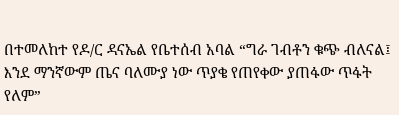በተመለከተ የዶ/ር ዳናኤል የቤተሰብ አባል “ግራ ገብቶን ቁጭ ብለናል፤ እንደ ማንኛውም ጤና ባለሙያ ነው ጥያቄ የጠየቀው ያጠፋው ጥፋት የለም”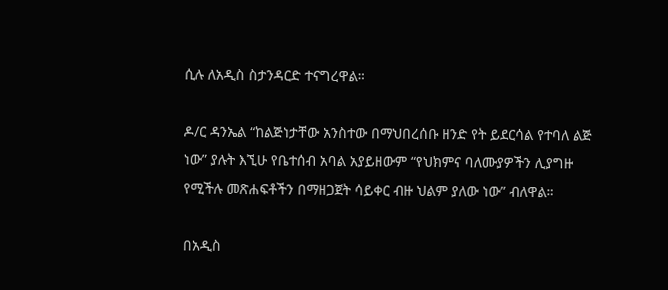ሲሉ ለአዲስ ስታንዳርድ ተናግረዋል።

ዶ/ር ዳንኤል “ከልጅነታቸው አንስተው በማህበረሰቡ ዘንድ የት ይደርሳል የተባለ ልጅ ነው” ያሉት እኚሁ የቤተሰብ አባል አያይዘውም “የህክምና ባለሙያዎችን ሊያግዙ የሚችሉ መጽሐፍቶችን በማዘጋጀት ሳይቀር ብዙ ህልም ያለው ነው” ብለዋል።

በአዲስ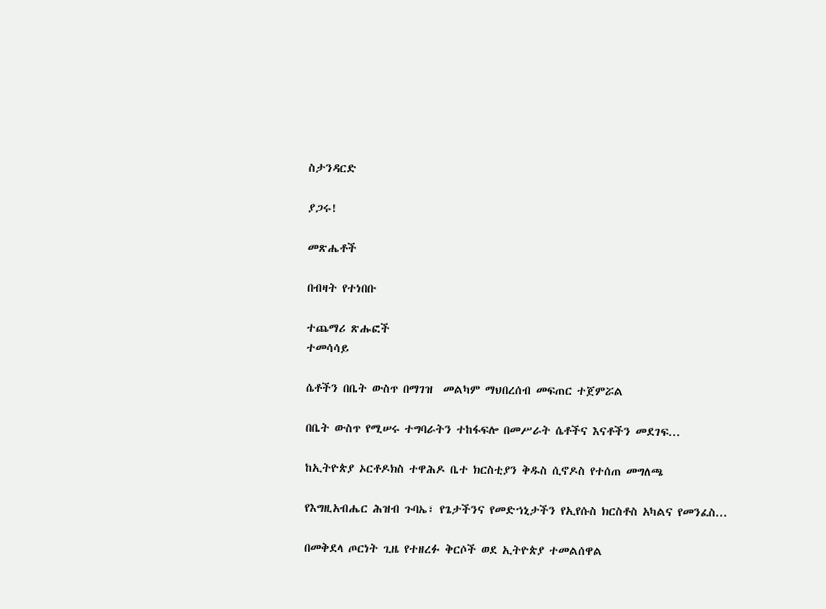ስታንዳርድ

ያጋሩ!

መጽሔቶች

በብዛት የተነበቡ

ተጨማሪ ጽሑፎች
ተመሳሳይ

ሴቶችን በቤት ውስጥ በማገዝ  መልካም ማህበረሰብ መፍጠር ተጀምሯል

በቤት ውስጥ የሚሠሩ ተግባራትን ተከፋፍሎ በመሥራት ሴቶችና እናቶችን መደገፍ...

ከኢትዮጵያ ኦርቶዶክስ ተዋሕዶ ቤተ ክርስቲያን ቅዱስ ሲኖዶስ የተሰጠ መግለጫ

የእግዚአብሔር ሕዝብ ጉባኤ፣ የጌታችንና የመድኀኒታችን የኢየሱስ ክርስቶስ አካልና የመንፈስ...

በመቅደላ ጦርነት ጊዜ የተዘረፉ ቅርሶች ወደ ኢትዮጵያ ተመልሰዋል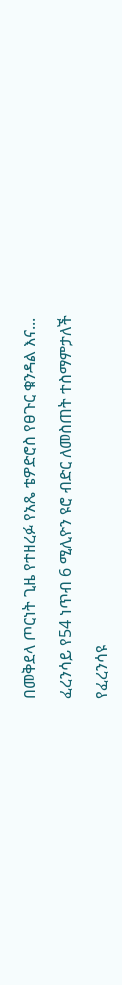በመቅደላ ጦርነት ጊዜ የተዘረፉ የአጼ ቴዎድሮስ የፀጉር ቁንዳል እና...

ፈረንሳይ የ54 ነጥብ 6 ሚሊዮን ዩሮ ብድር ለመስጠት ተስማምታለች

የፈረንሳዩ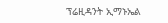ፕሬዚዳንት ኢማኑኤል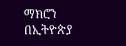ማክሮን በኢትዮጵያ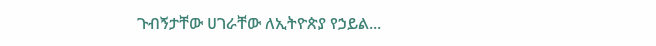ጉብኝታቸው ሀገራቸው ለኢትዮጵያ የኃይል...